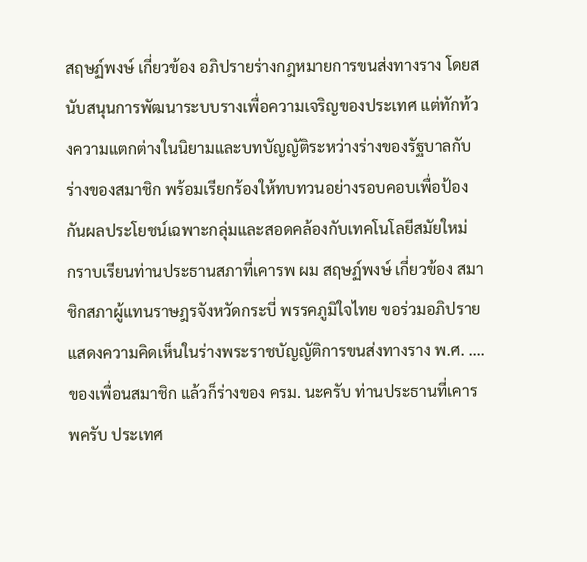สฤษฏ์พงษ์ เกี่ยวข้อง อภิปรายร่างกฎหมายการขนส่งทางราง โดยสนับสนุนการพัฒนาระบบรางเพื่อความเจริญของประเทศ แต่ทักท้วงความแตกต่างในนิยามและบทบัญญัติระหว่างร่างของรัฐบาลกับร่างของสมาชิก พร้อมเรียกร้องให้ทบทวนอย่างรอบคอบเพื่อป้องกันผลประโยชน์เฉพาะกลุ่มและสอดคล้องกับเทคโนโลยีสมัยใหม่
กราบเรียนท่านประธานสภาที่เคารพ ผม สฤษฏ์พงษ์ เกี่ยวข้อง สมาชิกสภาผู้แทนราษฎรจังหวัดกระบี่ พรรคภูมิใจไทย ขอร่วมอภิปราย แสดงความคิดเห็นในร่างพระราชบัญญัติการขนส่งทางราง พ.ศ. .... ของเพื่อนสมาชิก แล้วก็ร่างของ ครม. นะครับ ท่านประธานที่เคารพครับ ประเทศ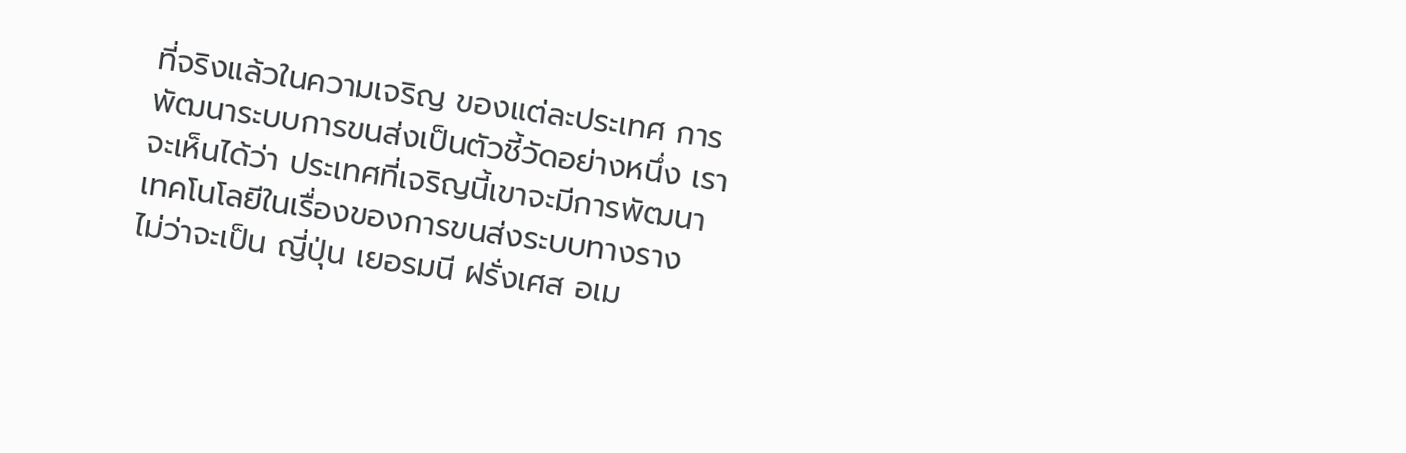ที่จริงแล้วในความเจริญ ของแต่ละประเทศ การพัฒนาระบบการขนส่งเป็นตัวชี้วัดอย่างหนึ่ง เราจะเห็นได้ว่า ประเทศที่เจริญนี้เขาจะมีการพัฒนาเทคโนโลยีในเรื่องของการขนส่งระบบทางราง ไม่ว่าจะเป็น ญี่ปุ่น เยอรมนี ฝรั่งเศส อเม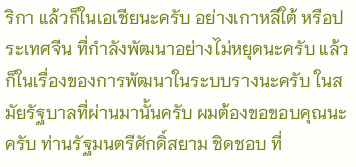ริกา แล้วก็ในเอเชียนะครับ อย่างเกาหลีใต้ หรือประเทศจีน ที่กำลังพัฒนาอย่างไม่หยุดนะครับ แล้วก็ในเรื่องของการพัฒนาในระบบรางนะครับ ในสมัยรัฐบาลที่ผ่านมานั้นครับ ผมต้องขอขอบคุณนะครับ ท่านรัฐมนตรีศักดิ์สยาม ชิดชอบ ที่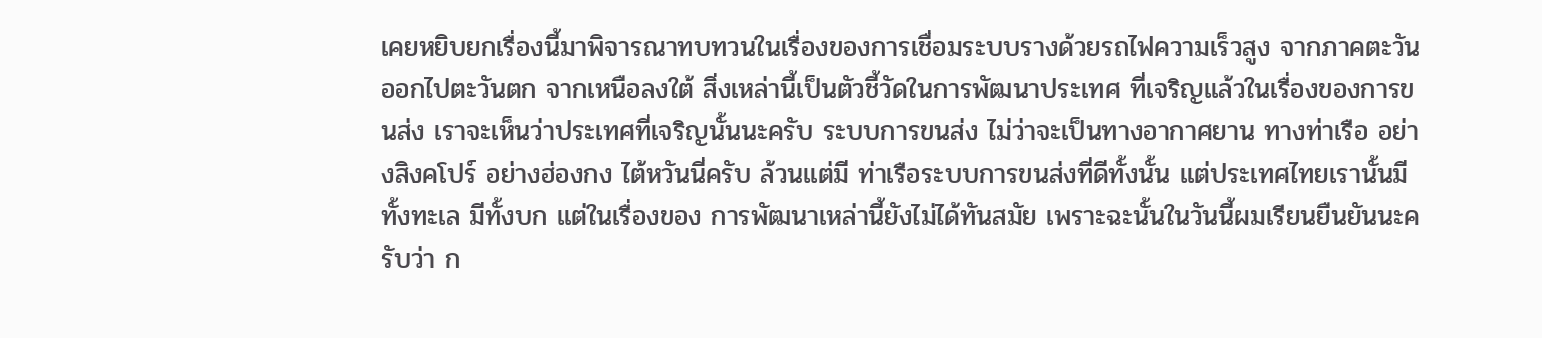เคยหยิบยกเรื่องนี้มาพิจารณาทบทวนในเรื่องของการเชื่อมระบบรางด้วยรถไฟความเร็วสูง จากภาคตะวันออกไปตะวันตก จากเหนือลงใต้ สิ่งเหล่านี้เป็นตัวชี้วัดในการพัฒนาประเทศ ที่เจริญแล้วในเรื่องของการขนส่ง เราจะเห็นว่าประเทศที่เจริญนั้นนะครับ ระบบการขนส่ง ไม่ว่าจะเป็นทางอากาศยาน ทางท่าเรือ อย่างสิงคโปร์ อย่างฮ่องกง ไต้หวันนี่ครับ ล้วนแต่มี ท่าเรือระบบการขนส่งที่ดีทั้งนั้น แต่ประเทศไทยเรานั้นมีทั้งทะเล มีทั้งบก แต่ในเรื่องของ การพัฒนาเหล่านี้ยังไม่ได้ทันสมัย เพราะฉะนั้นในวันนี้ผมเรียนยืนยันนะครับว่า ก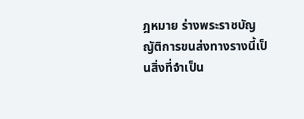ฎหมาย ร่างพระราชบัญญัติการขนส่งทางรางนี้เป็นสิ่งที่จำเป็น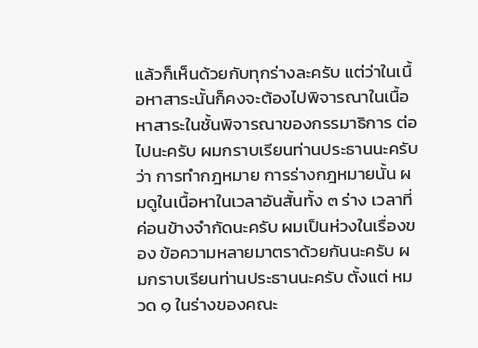แล้วก็เห็นด้วยกับทุกร่างละครับ แต่ว่าในเนื้อหาสาระนั้นก็คงจะต้องไปพิจารณาในเนื้อหาสาระในชั้นพิจารณาของกรรมาธิการ ต่อไปนะครับ ผมกราบเรียนท่านประธานนะครับว่า การทำกฎหมาย การร่างกฎหมายนั้น ผมดูในเนื้อหาในเวลาอันสั้นทั้ง ๓ ร่าง เวลาที่ค่อนข้างจำกัดนะครับ ผมเป็นห่วงในเรื่องของ ข้อความหลายมาตราด้วยกันนะครับ ผมกราบเรียนท่านประธานนะครับ ตั้งแต่ หมวด ๑ ในร่างของคณะ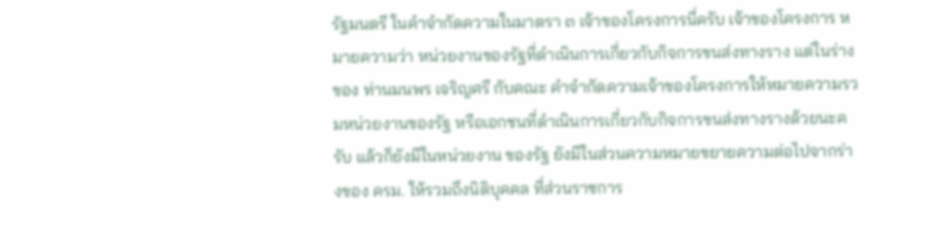รัฐมนตรี ในคำจำกัดความในมาตรา ๓ เจ้าของโครงการนี่ครับ เจ้าของโครงการ หมายความว่า หน่วยงานของรัฐที่ดำเนินการเกี่ยวกับกิจการขนส่งทางราง แต่ในร่างของ ท่านมนพร เจริญศรี กับคณะ คำจำกัดความเจ้าของโครงการให้หมายความรวมหน่วยงานของรัฐ หรือเอกชนที่ดำเนินการเกี่ยวกับกิจการขนส่งทางรางด้วยนะครับ แล้วก็ยังมีในหน่วยงาน ของรัฐ ยังมีในส่วนความหมายขยายความต่อไปจากร่างของ ครม. ให้รวมถึงนิติบุคคล ที่ส่วนราชการ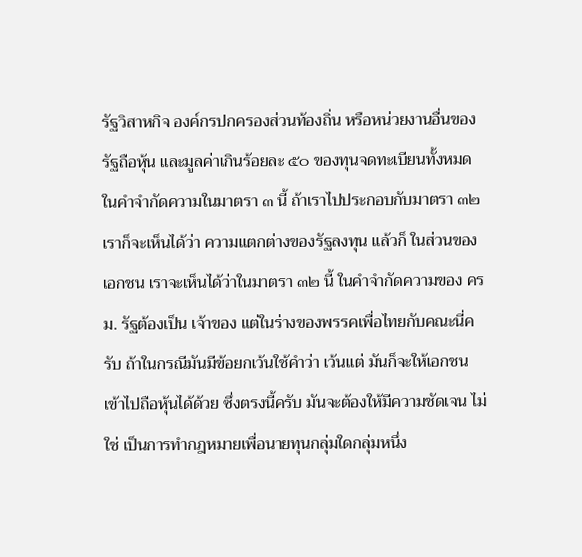รัฐวิสาหกิจ องค์กรปกครองส่วนท้องถิ่น หรือหน่วยงานอื่นของรัฐถือหุ้น และมูลค่าเกินร้อยละ ๕๐ ของทุนจดทะเบียนทั้งหมด ในคำจำกัดความในมาตรา ๓ นี้ ถ้าเราไปประกอบกับมาตรา ๓๒ เราก็จะเห็นได้ว่า ความแตกต่างของรัฐลงทุน แล้วก็ ในส่วนของเอกชน เราจะเห็นได้ว่าในมาตรา ๓๒ นี้ ในคำจำกัดความของ ครม. รัฐต้องเป็น เจ้าของ แต่ในร่างของพรรคเพื่อไทยกับคณะนี่ครับ ถ้าในกรณีมันมีข้อยกเว้นใช้คำว่า เว้นแต่ มันก็จะให้เอกชนเข้าไปถือหุ้นได้ด้วย ซึ่งตรงนี้ครับ มันจะต้องให้มีความชัดเจน ไม่ใช่ เป็นการทำกฎหมายเพื่อนายทุนกลุ่มใดกลุ่มหนึ่ง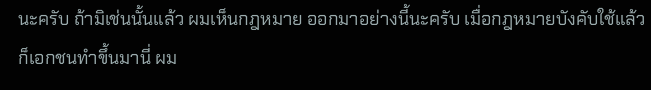นะครับ ถ้ามิเช่นนั้นแล้ว ผมเห็นกฎหมาย ออกมาอย่างนี้นะครับ เมื่อกฎหมายบังคับใช้แล้วก็เอกชนทำขึ้นมานี่ ผม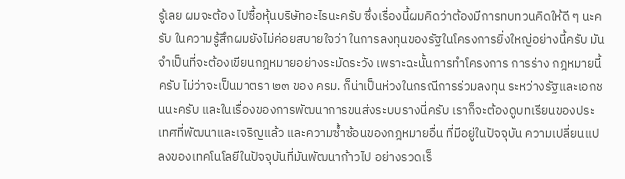รู้เลย ผมจะต้อง ไปซื้อหุ้นบริษัทอะไรนะครับ ซึ่งเรื่องนี้ผมคิดว่าต้องมีการทบทวนคิดให้ดี ๆ นะครับ ในความรู้สึกผมยังไม่ค่อยสบายใจว่า ในการลงทุนของรัฐในโครงการยิ่งใหญ่อย่างนี้ครับ มันจำเป็นที่จะต้องเขียนกฎหมายอย่างระมัดระวัง เพราะฉะนั้นการทำโครงการ การร่าง กฎหมายนี้ครับ ไม่ว่าจะเป็นมาตรา ๒๓ ของ ครม. ก็น่าเป็นห่วงในกรณีการร่วมลงทุน ระหว่างรัฐและเอกชนนะครับ และในเรื่องของการพัฒนาการขนส่งระบบรางนี่ครับ เราก็จะต้องดูบทเรียนของประเทศที่พัฒนาและเจริญแล้ว และความซ้ำซ้อนของกฎหมายอื่น ที่มีอยู่ในปัจจุบัน ความเปลี่ยนแปลงของเทคโนโลยีในปัจจุบันที่มันพัฒนาก้าวไป อย่างรวดเร็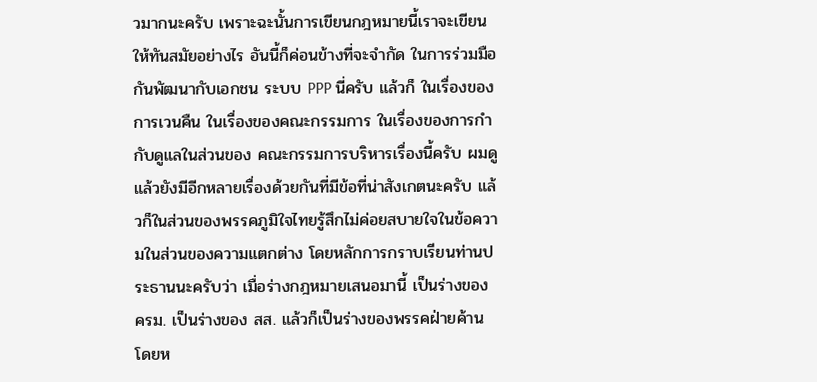วมากนะครับ เพราะฉะนั้นการเขียนกฎหมายนี้เราจะเขียนให้ทันสมัยอย่างไร อันนี้ก็ค่อนข้างที่จะจำกัด ในการร่วมมือกันพัฒนากับเอกชน ระบบ PPP นี่ครับ แล้วก็ ในเรื่องของการเวนคืน ในเรื่องของคณะกรรมการ ในเรื่องของการกำกับดูแลในส่วนของ คณะกรรมการบริหารเรื่องนี้ครับ ผมดูแล้วยังมีอีกหลายเรื่องด้วยกันที่มีข้อที่น่าสังเกตนะครับ แล้วก็ในส่วนของพรรคภูมิใจไทยรู้สึกไม่ค่อยสบายใจในข้อความในส่วนของความแตกต่าง โดยหลักการกราบเรียนท่านประธานนะครับว่า เมื่อร่างกฎหมายเสนอมานี้ เป็นร่างของ ครม. เป็นร่างของ สส. แล้วก็เป็นร่างของพรรคฝ่ายค้าน โดยห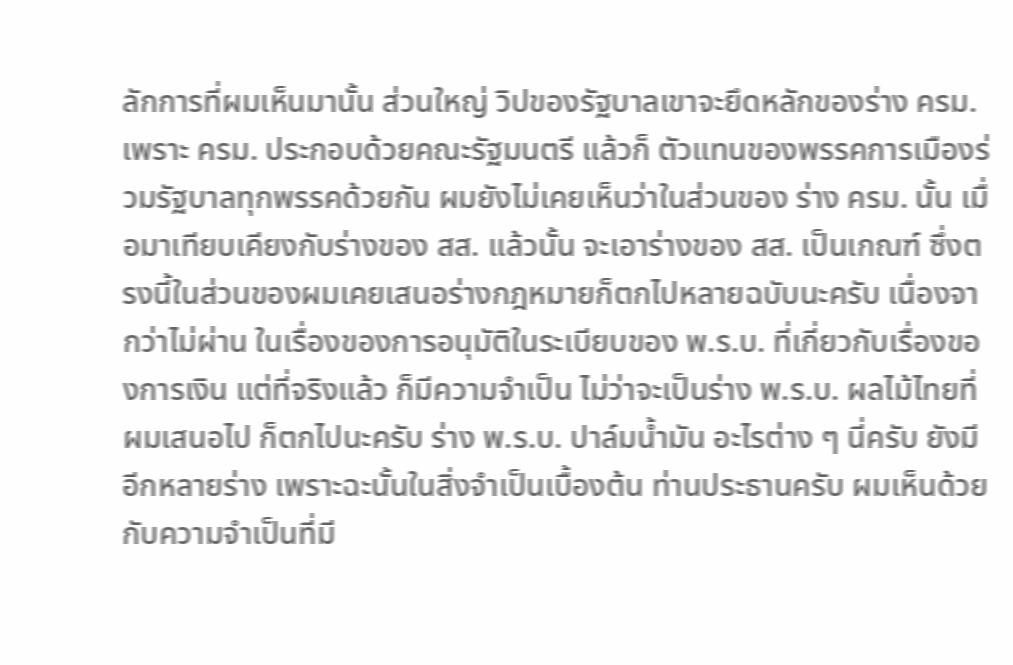ลักการที่ผมเห็นมานั้น ส่วนใหญ่ วิปของรัฐบาลเขาจะยึดหลักของร่าง ครม. เพราะ ครม. ประกอบด้วยคณะรัฐมนตรี แล้วก็ ตัวแทนของพรรคการเมืองร่วมรัฐบาลทุกพรรคด้วยกัน ผมยังไม่เคยเห็นว่าในส่วนของ ร่าง ครม. นั้น เมื่อมาเทียบเคียงกับร่างของ สส. แล้วนั้น จะเอาร่างของ สส. เป็นเกณฑ์ ซึ่งตรงนี้ในส่วนของผมเคยเสนอร่างกฎหมายก็ตกไปหลายฉบับนะครับ เนื่องจากว่าไม่ผ่าน ในเรื่องของการอนุมัติในระเบียบของ พ.ร.บ. ที่เกี่ยวกับเรื่องของการเงิน แต่ที่จริงแล้ว ก็มีความจำเป็น ไม่ว่าจะเป็นร่าง พ.ร.บ. ผลไม้ไทยที่ผมเสนอไป ก็ตกไปนะครับ ร่าง พ.ร.บ. ปาล์มน้ำมัน อะไรต่าง ๆ นี่ครับ ยังมีอีกหลายร่าง เพราะฉะนั้นในสิ่งจำเป็นเบื้องต้น ท่านประธานครับ ผมเห็นด้วยกับความจำเป็นที่มี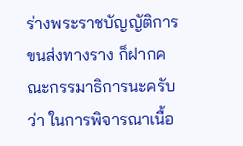ร่างพระราชบัญญัติการขนส่งทางราง ก็ฝากคณะกรรมาธิการนะครับว่า ในการพิจารณาเนื้อ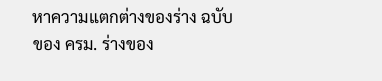หาความแตกต่างของร่าง ฉบับของ ครม. ร่างของ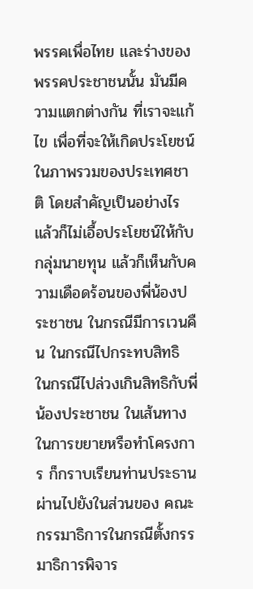พรรคเพื่อไทย และร่างของพรรคประชาชนนั้น มันมีความแตกต่างกัน ที่เราจะแก้ไข เพื่อที่จะให้เกิดประโยชน์ในภาพรวมของประเทศชาติ โดยสำคัญเป็นอย่างไร แล้วก็ไม่เอื้อประโยชน์ให้กับกลุ่มนายทุน แล้วก็เห็นกับความเดือดร้อนของพี่น้องประชาชน ในกรณีมีการเวนคืน ในกรณีไปกระทบสิทธิ ในกรณีไปล่วงเกินสิทธิกับพี่น้องประชาชน ในเส้นทาง ในการขยายหรือทำโครงการ ก็กราบเรียนท่านประธานผ่านไปยังในส่วนของ คณะกรรมาธิการในกรณีตั้งกรรมาธิการพิจาร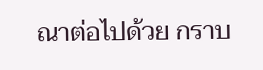ณาต่อไปด้วย กราบ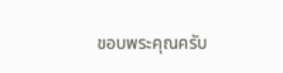ขอบพระคุณครับ